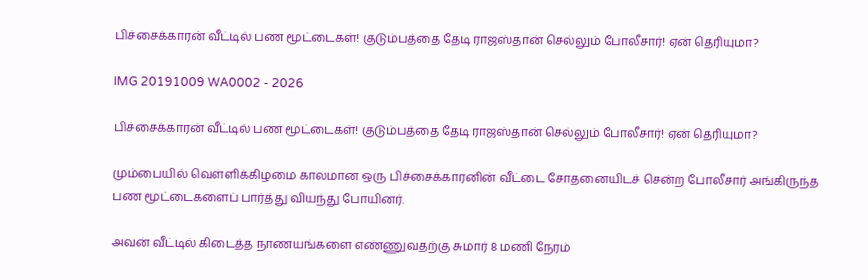பிச்சைக்காரன் வீட்டில் பண மூட்டைகள்! குடும்பத்தை தேடி ராஜஸ்தான் செல்லும் போலீசார்! ஏன் தெரியுமா?

IMG 20191009 WA0002 - 2026

பிச்சைக்காரன் வீட்டில் பண மூட்டைகள்! குடும்பத்தை தேடி ராஜஸ்தான் செல்லும் போலீசார்! ஏன் தெரியுமா?

மும்பையில் வெள்ளிக்கிழமை காலமான ஒரு பிச்சைக்காரனின் வீட்டை சோதனையிடச் சென்ற போலீசார் அங்கிருந்த பண மூட்டைகளைப் பார்த்து வியந்து போயினர்.

அவன் வீட்டில் கிடைத்த நாணயங்களை எண்ணுவதற்கு சுமார் 8 மணி நேரம்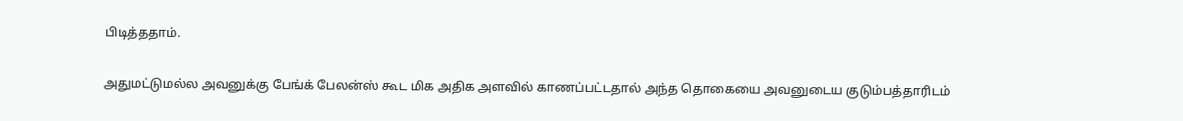பிடித்ததாம்.

அதுமட்டுமல்ல அவனுக்கு பேங்க் பேலன்ஸ் கூட மிக அதிக அளவில் காணப்பட்டதால் அந்த தொகையை அவனுடைய குடும்பத்தாரிடம்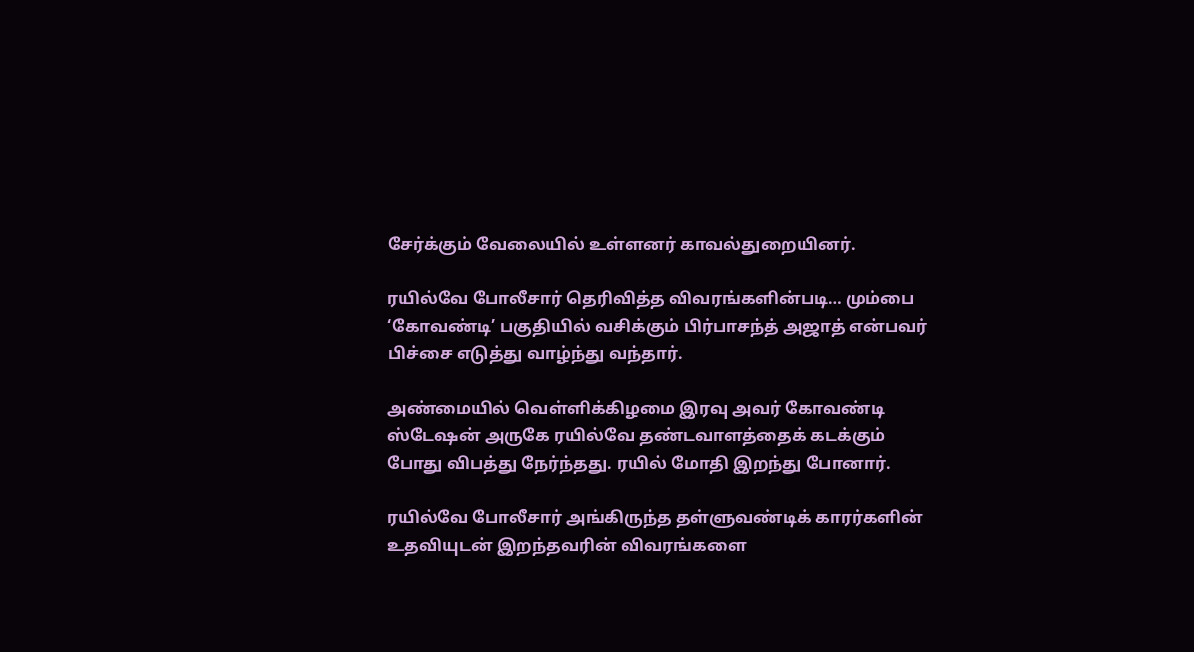சேர்க்கும் வேலையில் உள்ளனர் காவல்துறையினர்.

ரயில்வே போலீசார் தெரிவித்த விவரங்களின்படி… மும்பை ‘கோவண்டி’ பகுதியில் வசிக்கும் பிர்பாசந்த் அஜாத் என்பவர் பிச்சை எடுத்து வாழ்ந்து வந்தார்.

அண்மையில் வெள்ளிக்கிழமை இரவு அவர் கோவண்டி ஸ்டேஷன் அருகே ரயில்வே தண்டவாளத்தைக் கடக்கும் போது விபத்து நேர்ந்தது. ரயில் மோதி இறந்து போனார்.

ரயில்வே போலீசார் அங்கிருந்த தள்ளுவண்டிக் காரர்களின் உதவியுடன் இறந்தவரின் விவரங்களை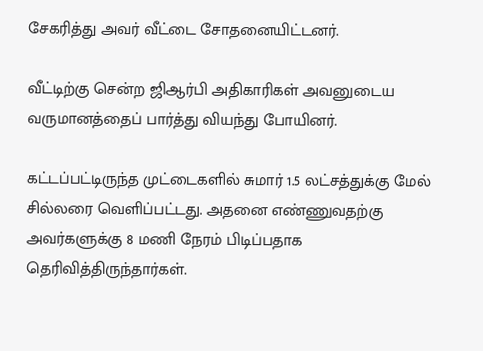சேகரித்து அவர் வீட்டை சோதனையிட்டனர்.

வீட்டிற்கு சென்ற ஜிஆர்பி அதிகாரிகள் அவனுடைய வருமானத்தைப் பார்த்து வியந்து போயினர்.

கட்டப்பட்டிருந்த முட்டைகளில் சுமார் 1.5 லட்சத்துக்கு மேல் சில்லரை வெளிப்பட்டது. அதனை எண்ணுவதற்கு அவர்களுக்கு 8 மணி நேரம் பிடிப்பதாக தெரிவித்திருந்தார்கள்.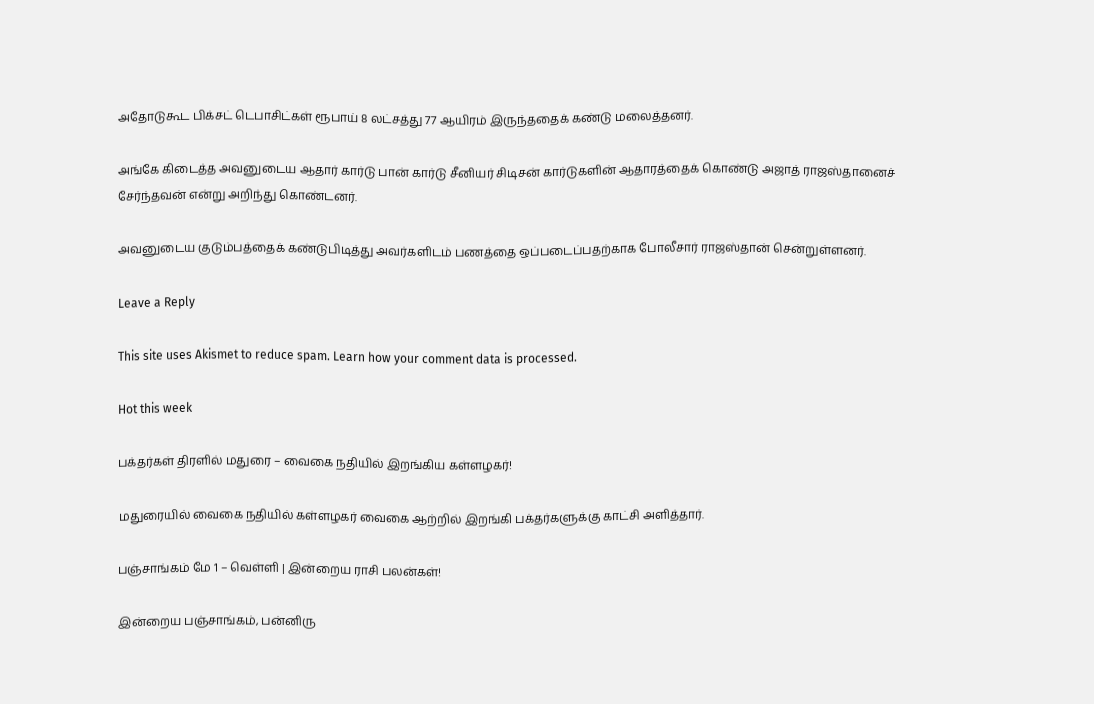அதோடுகூட பிக்சட் டெபாசிட்கள் ரூபாய் 8 லட்சத்து 77 ஆயிரம் இருந்ததைக் கண்டு மலைத்தனர்.

அங்கே கிடைத்த அவனுடைய ஆதார் கார்டு பான் கார்டு சீனியர் சிடிசன் கார்டுகளின் ஆதாரத்தைக் கொண்டு அஜாத் ராஜஸ்தானைச் சேர்ந்தவன் என்று அறிந்து கொண்டனர்.

அவனுடைய குடும்பத்தைக் கண்டுபிடித்து அவர்களிடம் பணத்தை ஒப்படைப்பதற்காக போலீசார் ராஜஸ்தான் சென்றுள்ளனர்.

Leave a Reply

This site uses Akismet to reduce spam. Learn how your comment data is processed.

Hot this week

பக்தர்கள் திரளில் மதுரை – வைகை நதியில் இறங்கிய கள்ளழகர்!

மதுரையில் வைகை நதியில் கள்ளழகர் வைகை ஆற்றில் இறங்கி பக்தர்களுக்கு காட்சி அளித்தார்.

பஞ்சாங்கம் மே 1 – வெள்ளி | இன்றைய ராசி பலன்கள்!

இன்றைய பஞ்சாங்கம், பன்னிரு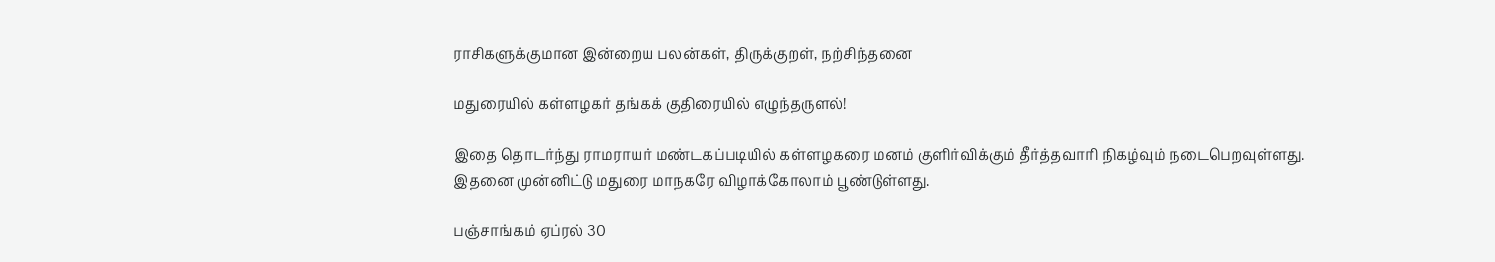ராசிகளுக்குமான இன்றைய பலன்கள், திருக்குறள், நற்சிந்தனை

மதுரையில் கள்ளழகர் தங்கக் குதிரையில் எழுந்தருளல்!

இதை தொடர்ந்து ராமராயர் மண்டகப்படியில் கள்ளழகரை மனம் குளிர்விக்கும் தீர்த்தவாரி நிகழ்வும் நடைபெறவுள்ளது. இதனை முன்னிட்டு மதுரை மாநகரே விழாக்கோலாம் பூண்டுள்ளது.

பஞ்சாங்கம் ஏப்ரல் 30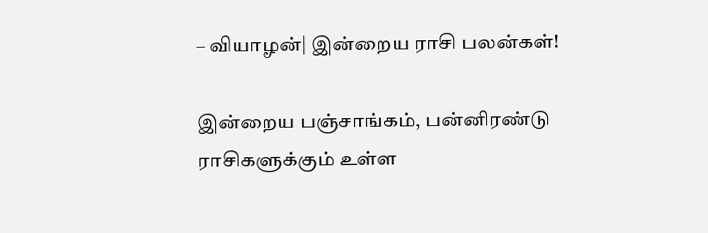– வியாழன்| இன்றைய ராசி பலன்கள்!

இன்றைய பஞ்சாங்கம், பன்னிரண்டு ராசிகளுக்கும் உள்ள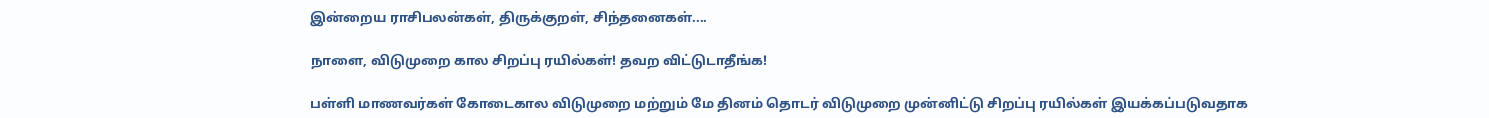இன்றைய ராசிபலன்கள், திருக்குறள், சிந்தனைகள்....

நாளை, விடுமுறை கால சிறப்பு ரயில்கள்! தவற விட்டுடாதீங்க!

பள்ளி மாணவர்கள் கோடைகால விடுமுறை மற்றும் மே தினம் தொடர் விடுமுறை முன்னிட்டு சிறப்பு ரயில்கள் இயக்கப்படுவதாக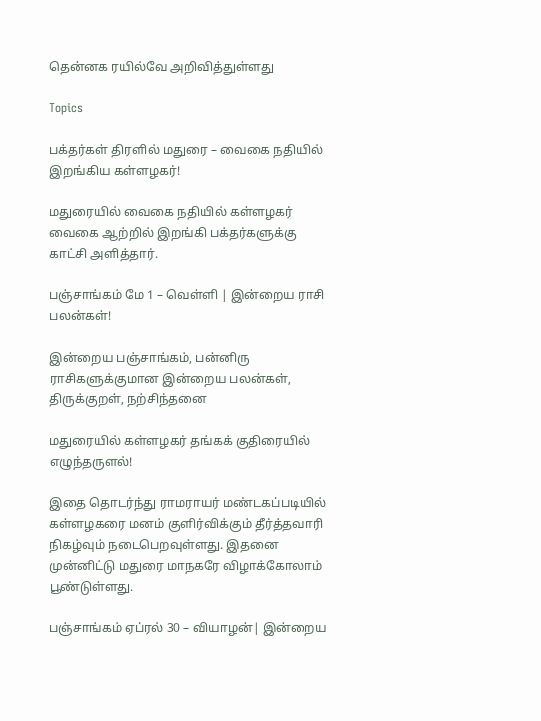தென்னக ரயில்வே அறிவித்துள்ளது

Topics

பக்தர்கள் திரளில் மதுரை – வைகை நதியில் இறங்கிய கள்ளழகர்!

மதுரையில் வைகை நதியில் கள்ளழகர் வைகை ஆற்றில் இறங்கி பக்தர்களுக்கு காட்சி அளித்தார்.

பஞ்சாங்கம் மே 1 – வெள்ளி | இன்றைய ராசி பலன்கள்!

இன்றைய பஞ்சாங்கம், பன்னிரு ராசிகளுக்குமான இன்றைய பலன்கள், திருக்குறள், நற்சிந்தனை

மதுரையில் கள்ளழகர் தங்கக் குதிரையில் எழுந்தருளல்!

இதை தொடர்ந்து ராமராயர் மண்டகப்படியில் கள்ளழகரை மனம் குளிர்விக்கும் தீர்த்தவாரி நிகழ்வும் நடைபெறவுள்ளது. இதனை முன்னிட்டு மதுரை மாநகரே விழாக்கோலாம் பூண்டுள்ளது.

பஞ்சாங்கம் ஏப்ரல் 30 – வியாழன்| இன்றைய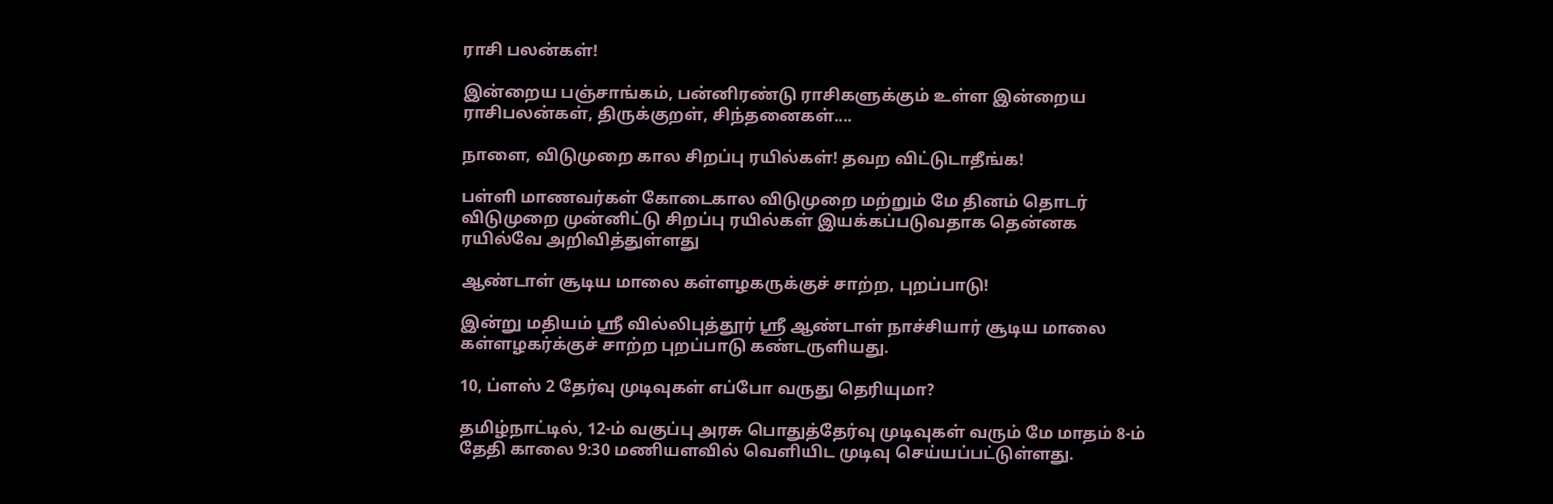ராசி பலன்கள்!

இன்றைய பஞ்சாங்கம், பன்னிரண்டு ராசிகளுக்கும் உள்ள இன்றைய ராசிபலன்கள், திருக்குறள், சிந்தனைகள்....

நாளை, விடுமுறை கால சிறப்பு ரயில்கள்! தவற விட்டுடாதீங்க!

பள்ளி மாணவர்கள் கோடைகால விடுமுறை மற்றும் மே தினம் தொடர் விடுமுறை முன்னிட்டு சிறப்பு ரயில்கள் இயக்கப்படுவதாக தென்னக ரயில்வே அறிவித்துள்ளது

ஆண்டாள் சூடிய மாலை கள்ளழகருக்குச் சாற்ற, புறப்பாடு!

இன்று மதியம் ஸ்ரீ வில்லிபுத்தூர் ஸ்ரீ ஆண்டாள் நாச்சியார் சூடிய மாலை கள்ளழகர்க்குச் சாற்ற புறப்பாடு கண்டருளியது.

10, ப்ளஸ் 2 தேர்வு முடிவுகள் எப்போ வருது தெரியுமா?

தமிழ்நாட்டில், 12-ம் வகுப்பு அரசு பொதுத்தேர்வு முடிவுகள் வரும் மே மாதம் 8-ம் தேதி காலை 9:30 மணியளவில் வெளியிட முடிவு செய்யப்பட்டுள்ளது.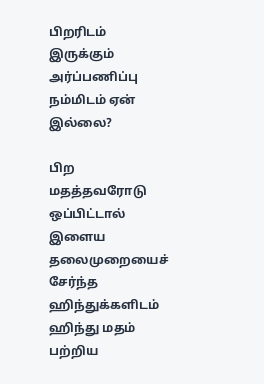பிறரிடம் இருக்கும் அர்ப்பணிப்பு நம்மிடம் ஏன் இல்லை?

பிற மதத்தவரோடு ஒப்பிட்டால் இளைய தலைமுறையைச் சேர்ந்த ஹிந்துக்களிடம் ஹிந்து மதம் பற்றிய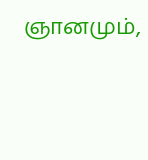ஞானமும்,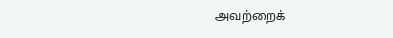அவற்றைக்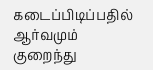கடைப்பிடிப்பதில் ஆர்வமும் குறைந்து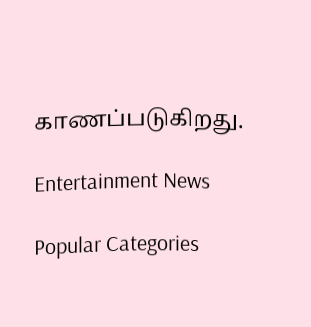காணப்படுகிறது.

Entertainment News

Popular Categories